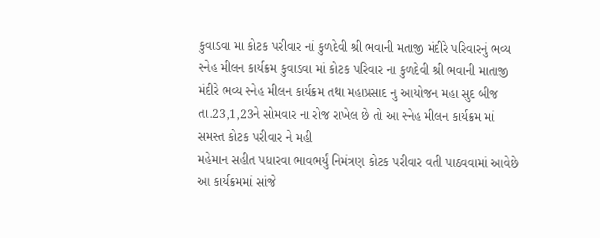કુવાડવા મા કોટક પરીવાર નાં કુળદેવી શ્રી ભવાની મતાજી મંદીરે પરિવારનું ભવ્ય સ્નેહ મીલન કાર્યક્રમ કુવાડવા માં કોટક પરિવાર ના કુળદેવી શ્રી ભવાની માતાજી મંદીરે ભવ્ય સ્નેહ મીલન કાર્યક્રમ તથા મહાપ્રસાદ નુ આયોજન મહા સુદ બીજ તા.23,1,23ને સોમવાર ના રોજ રાખેલ છે તો આ સ્નેહ મીલન કાર્યક્રમ માં સમસ્ત કોટક પરીવાર ને મહી
મહેમાન સહીત પધારવા ભાવભર્યું નિમંત્રણ કોટક પરીવાર વતી પાઠવવામાં આવેછે આ કાર્યક્રમમાં સાંજે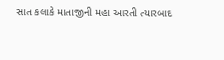સાત કલાકે માતાજીની મહા આરતી ત્યારબાદ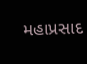મહાપ્રસાદ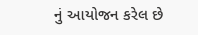નું આયોજન કરેલ છે